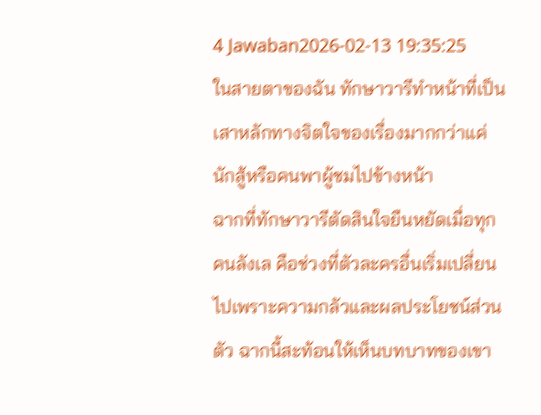4 Jawaban2026-02-13 19:35:25
ในสายตาของฉัน ทักษาวารีทำหน้าที่เป็นเสาหลักทางจิตใจของเรื่องมากกว่าแค่นักสู้หรือคนพาผู้ชมไปข้างหน้า
ฉากที่ทักษาวารีตัดสินใจยืนหยัดเมื่อทุกคนลังเล คือช่วงที่ตัวละครอื่นเริ่มเปลี่ยนไปเพราะความกลัวและผลประโยชน์ส่วนตัว ฉากนี้สะท้อนให้เห็นบทบาทของเขา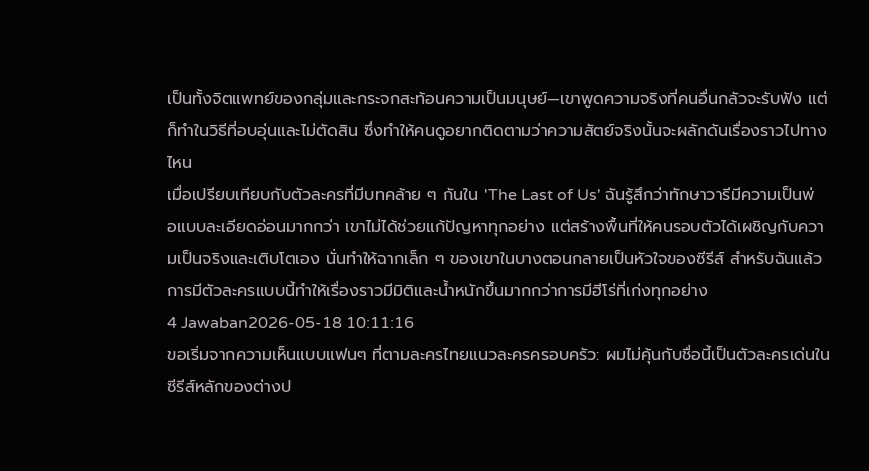เป็นทั้งจิตแพทย์ของกลุ่มและกระจกสะท้อนความเป็นมนุษย์—เขาพูดความจริงที่คนอื่นกลัวจะรับฟัง แต่ก็ทำในวิธีที่อบอุ่นและไม่ตัดสิน ซึ่งทำให้คนดูอยากติดตามว่าความสัตย์จริงนั้นจะผลักดันเรื่องราวไปทางไหน
เมื่อเปรียบเทียบกับตัวละครที่มีบทคล้าย ๆ กันใน 'The Last of Us' ฉันรู้สึกว่าทักษาวารีมีความเป็นพ่อแบบละเอียดอ่อนมากกว่า เขาไม่ได้ช่วยแก้ปัญหาทุกอย่าง แต่สร้างพื้นที่ให้คนรอบตัวได้เผชิญกับความเป็นจริงและเติบโตเอง นั่นทำให้ฉากเล็ก ๆ ของเขาในบางตอนกลายเป็นหัวใจของซีรีส์ สำหรับฉันแล้ว การมีตัวละครแบบนี้ทำให้เรื่องราวมีมิติและน้ำหนักขึ้นมากกว่าการมีฮีโร่ที่เก่งทุกอย่าง
4 Jawaban2026-05-18 10:11:16
ขอเริ่มจากความเห็นแบบแฟนๆ ที่ตามละครไทยแนวละครครอบครัว: ผมไม่คุ้นกับชื่อนี้เป็นตัวละครเด่นในซีรีส์หลักของต่างป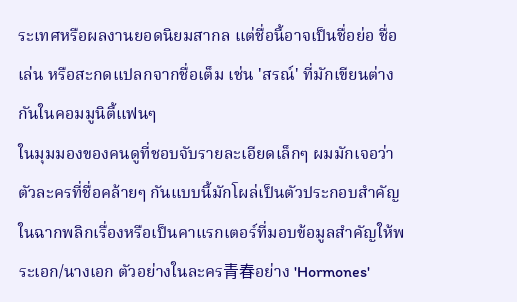ระเทศหรือผลงานยอดนิยมสากล แต่ชื่อนี้อาจเป็นชื่อย่อ ชื่อเล่น หรือสะกดแปลกจากชื่อเต็ม เช่น 'สรณ์' ที่มักเขียนต่างกันในคอมมูนิตี้แฟนๆ
ในมุมมองของคนดูที่ชอบจับรายละเอียดเล็กๆ ผมมักเจอว่า ตัวละครที่ชื่อคล้ายๆ กันแบบนี้มักโผล่เป็นตัวประกอบสำคัญในฉากพลิกเรื่องหรือเป็นคาแรกเตอร์ที่มอบข้อมูลสำคัญให้พระเอก/นางเอก ตัวอย่างในละคร青春อย่าง 'Hormones'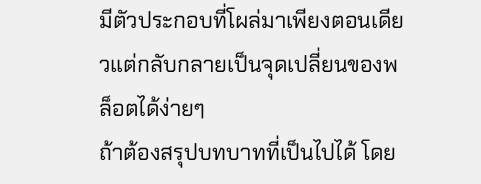มีตัวประกอบที่โผล่มาเพียงตอนเดียวแต่กลับกลายเป็นจุดเปลี่ยนของพล็อตได้ง่ายๆ
ถ้าต้องสรุปบทบาทที่เป็นไปได้ โดย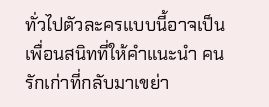ทั่วไปตัวละครแบบนี้อาจเป็นเพื่อนสนิทที่ให้คำแนะนำ คนรักเก่าที่กลับมาเขย่า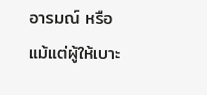อารมณ์ หรือแม้แต่ผู้ให้เบาะ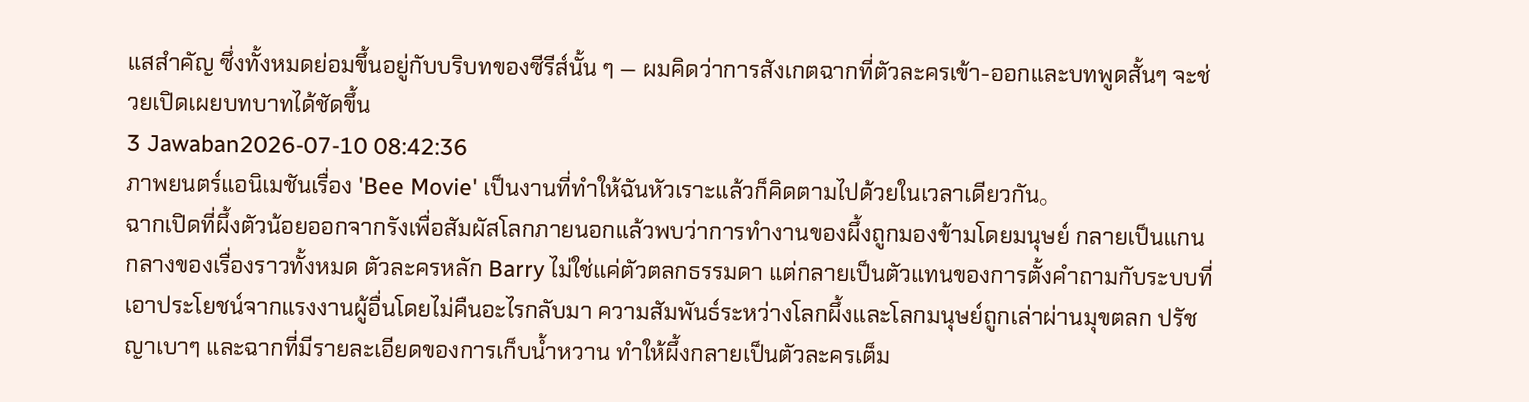แสสำคัญ ซึ่งทั้งหมดย่อมขึ้นอยู่กับบริบทของซีรีส์นั้น ๆ — ผมคิดว่าการสังเกตฉากที่ตัวละครเข้า-ออกและบทพูดสั้นๆ จะช่วยเปิดเผยบทบาทได้ชัดขึ้น
3 Jawaban2026-07-10 08:42:36
ภาพยนตร์แอนิเมชันเรื่อง 'Bee Movie' เป็นงานที่ทำให้ฉันหัวเราะแล้วก็คิดตามไปด้วยในเวลาเดียวกัน。
ฉากเปิดที่ผึ้งตัวน้อยออกจากรังเพื่อสัมผัสโลกภายนอกแล้วพบว่าการทำงานของผึ้งถูกมองข้ามโดยมนุษย์ กลายเป็นแกนกลางของเรื่องราวทั้งหมด ตัวละครหลัก Barry ไม่ใช่แค่ตัวตลกธรรมดา แต่กลายเป็นตัวแทนของการตั้งคำถามกับระบบที่เอาประโยชน์จากแรงงานผู้อื่นโดยไม่คืนอะไรกลับมา ความสัมพันธ์ระหว่างโลกผึ้งและโลกมนุษย์ถูกเล่าผ่านมุขตลก ปรัชญาเบาๆ และฉากที่มีรายละเอียดของการเก็บน้ำหวาน ทำให้ผึ้งกลายเป็นตัวละครเต็ม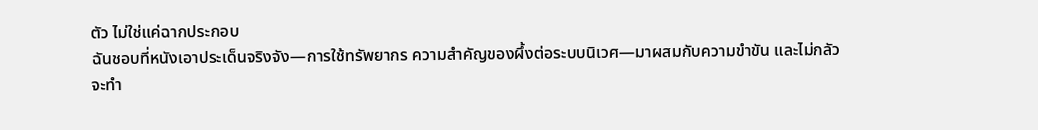ตัว ไม่ใช่แค่ฉากประกอบ
ฉันชอบที่หนังเอาประเด็นจริงจัง—การใช้ทรัพยากร ความสำคัญของผึ้งต่อระบบนิเวศ—มาผสมกับความขำขัน และไม่กลัวจะทำ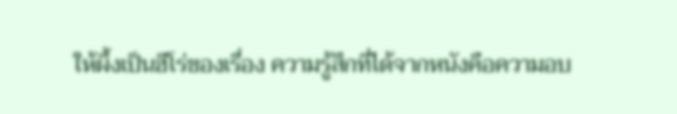ให้ผึ้งเป็นฮีโร่ของเรื่อง ความรู้สึกที่ได้จากหนังคือความอบ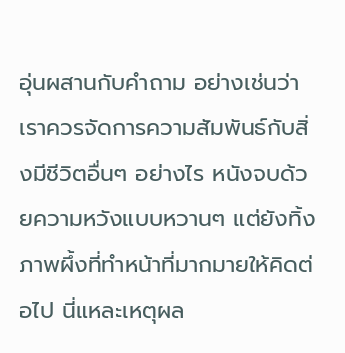อุ่นผสานกับคำถาม อย่างเช่นว่าเราควรจัดการความสัมพันธ์กับสิ่งมีชีวิตอื่นๆ อย่างไร หนังจบด้วยความหวังแบบหวานๆ แต่ยังทิ้งภาพผึ้งที่ทำหน้าที่มากมายให้คิดต่อไป นี่แหละเหตุผล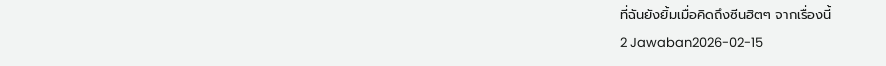ที่ฉันยังยิ้มเมื่อคิดถึงซีนฮิตๆ จากเรื่องนี้
2 Jawaban2026-02-15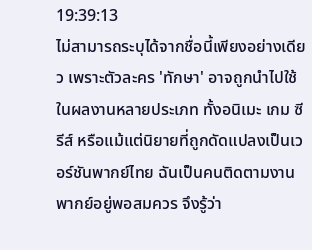19:39:13
ไม่สามารถระบุได้จากชื่อนี้เพียงอย่างเดียว เพราะตัวละคร 'ทักษา' อาจถูกนำไปใช้ในผลงานหลายประเภท ทั้งอนิเมะ เกม ซีรีส์ หรือแม้แต่นิยายที่ถูกดัดแปลงเป็นเวอร์ชันพากย์ไทย ฉันเป็นคนติดตามงานพากย์อยู่พอสมควร จึงรู้ว่า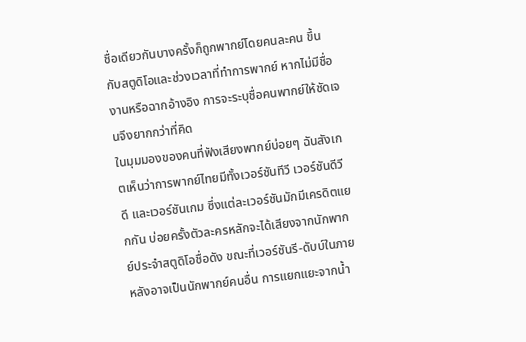ชื่อเดียวกันบางครั้งก็ถูกพากย์โดยคนละคน ขึ้นกับสตูดิโอและช่วงเวลาที่ทำการพากย์ หากไม่มีชื่องานหรือฉากอ้างอิง การจะระบุชื่อคนพากย์ให้ชัดเจนจึงยากกว่าที่คิด
ในมุมมองของคนที่ฟังเสียงพากย์บ่อยๆ ฉันสังเกตเห็นว่าการพากย์ไทยมีทั้งเวอร์ชันทีวี เวอร์ชันดีวีดี และเวอร์ชันเกม ซึ่งแต่ละเวอร์ชันมักมีเครดิตแยกกัน บ่อยครั้งตัวละครหลักจะได้เสียงจากนักพากย์ประจำสตูดิโอชื่อดัง ขณะที่เวอร์ชันรี-ดับบ์ในภายหลังอาจเป็นนักพากย์คนอื่น การแยกแยะจากน้ำ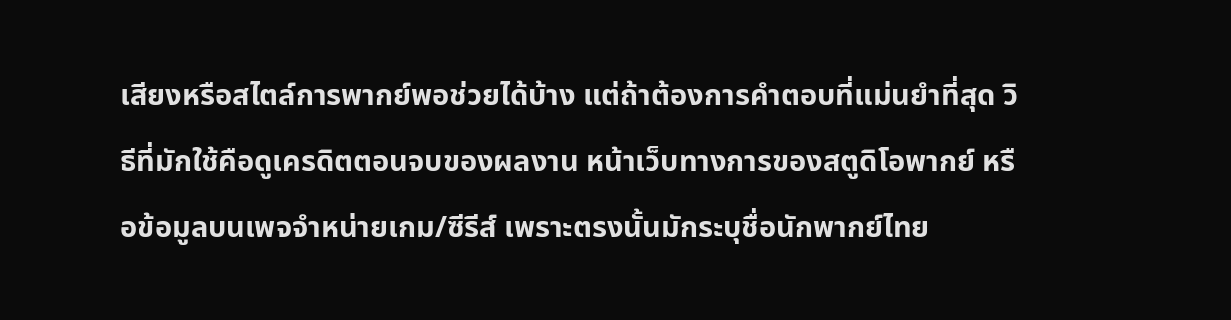เสียงหรือสไตล์การพากย์พอช่วยได้บ้าง แต่ถ้าต้องการคำตอบที่แม่นยำที่สุด วิธีที่มักใช้คือดูเครดิตตอนจบของผลงาน หน้าเว็บทางการของสตูดิโอพากย์ หรือข้อมูลบนเพจจำหน่ายเกม/ซีรีส์ เพราะตรงนั้นมักระบุชื่อนักพากย์ไทย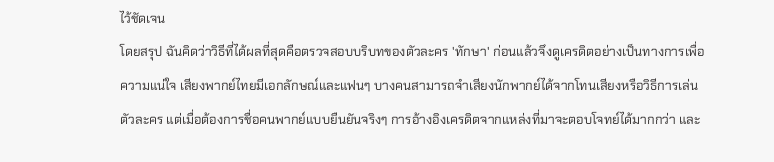ไว้ชัดเจน
โดยสรุป ฉันคิดว่าวิธีที่ได้ผลที่สุดคือตรวจสอบบริบทของตัวละคร 'ทักษา' ก่อนแล้วจึงดูเครดิตอย่างเป็นทางการเพื่อความแน่ใจ เสียงพากย์ไทยมีเอกลักษณ์และแฟนๆ บางคนสามารถจำเสียงนักพากย์ได้จากโทนเสียงหรือวิธีการเล่นตัวละคร แต่เมื่อต้องการชื่อคนพากย์แบบยืนยันจริงๆ การอ้างอิงเครดิตจากแหล่งที่มาจะตอบโจทย์ได้มากกว่า และ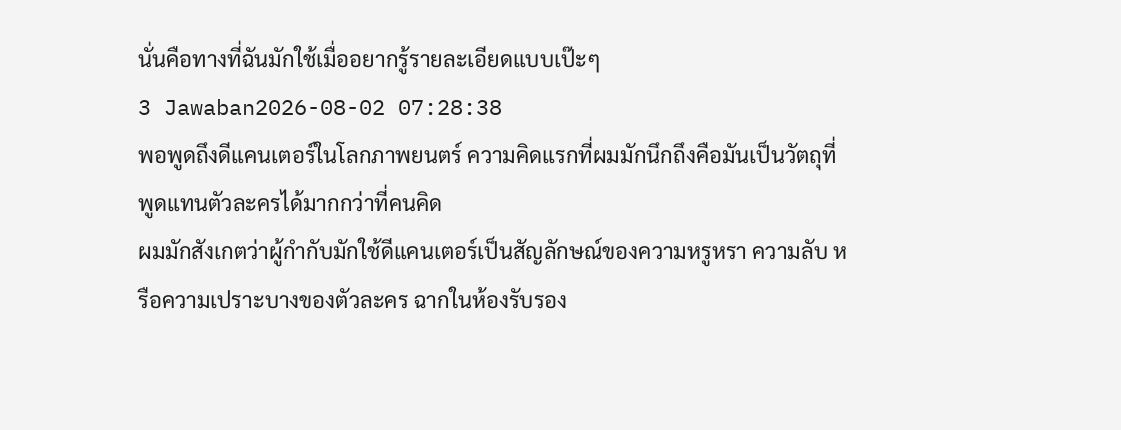นั่นคือทางที่ฉันมักใช้เมื่ออยากรู้รายละเอียดแบบเป๊ะๆ
3 Jawaban2026-08-02 07:28:38
พอพูดถึงดีแคนเตอร์ในโลกภาพยนตร์ ความคิดแรกที่ผมมักนึกถึงคือมันเป็นวัตถุที่พูดแทนตัวละครได้มากกว่าที่คนคิด
ผมมักสังเกตว่าผู้กำกับมักใช้ดีแคนเตอร์เป็นสัญลักษณ์ของความหรูหรา ความลับ หรือความเปราะบางของตัวละคร ฉากในห้องรับรอง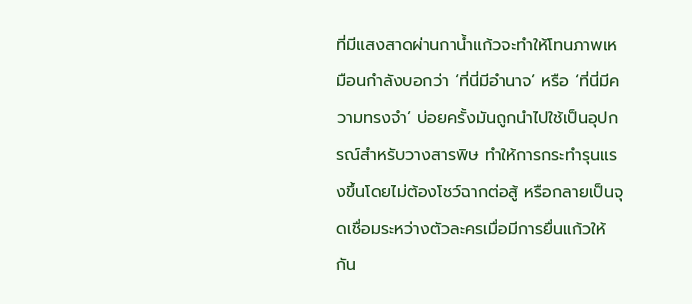ที่มีแสงสาดผ่านกาน้ำแก้วจะทำให้โทนภาพเหมือนกำลังบอกว่า ‘ที่นี่มีอำนาจ’ หรือ ‘ที่นี่มีความทรงจำ’ บ่อยครั้งมันถูกนำไปใช้เป็นอุปกรณ์สำหรับวางสารพิษ ทำให้การกระทำรุนแรงขึ้นโดยไม่ต้องโชว์ฉากต่อสู้ หรือกลายเป็นจุดเชื่อมระหว่างตัวละครเมื่อมีการยื่นแก้วให้กัน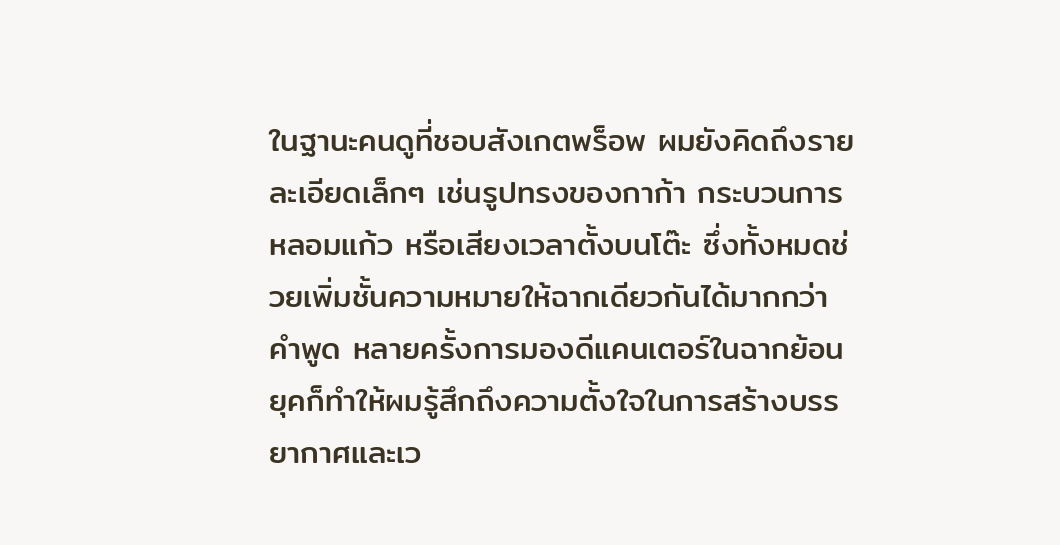ในฐานะคนดูที่ชอบสังเกตพร็อพ ผมยังคิดถึงรายละเอียดเล็กๆ เช่นรูปทรงของกาก้า กระบวนการหลอมแก้ว หรือเสียงเวลาตั้งบนโต๊ะ ซึ่งทั้งหมดช่วยเพิ่มชั้นความหมายให้ฉากเดียวกันได้มากกว่าคำพูด หลายครั้งการมองดีแคนเตอร์ในฉากย้อนยุคก็ทำให้ผมรู้สึกถึงความตั้งใจในการสร้างบรรยากาศและเว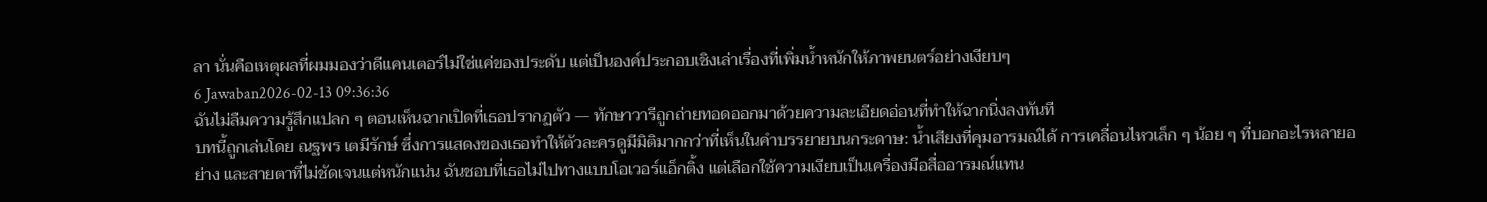ลา นั่นคือเหตุผลที่ผมมองว่าดีแคนเตอร์ไม่ใช่แค่ของประดับ แต่เป็นองค์ประกอบเชิงเล่าเรื่องที่เพิ่มน้ำหนักให้ภาพยนตร์อย่างเงียบๆ
6 Jawaban2026-02-13 09:36:36
ฉันไม่ลืมความรู้สึกแปลก ๆ ตอนเห็นฉากเปิดที่เธอปรากฏตัว — ทักษาวารีถูกถ่ายทอดออกมาด้วยความละเอียดอ่อนที่ทำให้ฉากนิ่งลงทันที
บทนี้ถูกเล่นโดย ณฐพร เตมีรักษ์ ซึ่งการแสดงของเธอทำให้ตัวละครดูมีมิติมากกว่าที่เห็นในคำบรรยายบนกระดาษ: น้ำเสียงที่คุมอารมณ์ได้ การเคลื่อนไหวเล็ก ๆ น้อย ๆ ที่บอกอะไรหลายอย่าง และสายตาที่ไม่ชัดเจนแต่หนักแน่น ฉันชอบที่เธอไม่ไปทางแบบโอเวอร์แอ็กติ้ง แต่เลือกใช้ความเงียบเป็นเครื่องมือสื่ออารมณ์แทน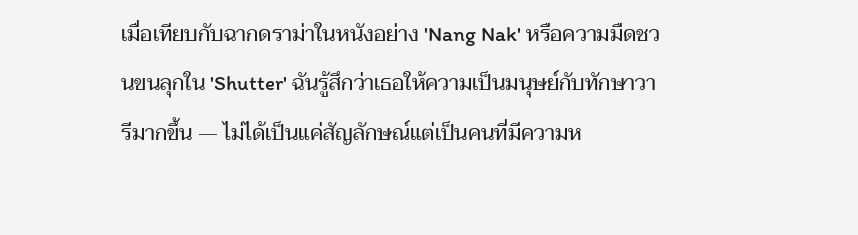เมื่อเทียบกับฉากดราม่าในหนังอย่าง 'Nang Nak' หรือความมืดชวนขนลุกใน 'Shutter' ฉันรู้สึกว่าเธอให้ความเป็นมนุษย์กับทักษาวารีมากขึ้น — ไม่ได้เป็นแค่สัญลักษณ์แต่เป็นคนที่มีความห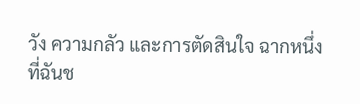วัง ความกลัว และการตัดสินใจ ฉากหนึ่งที่ฉันช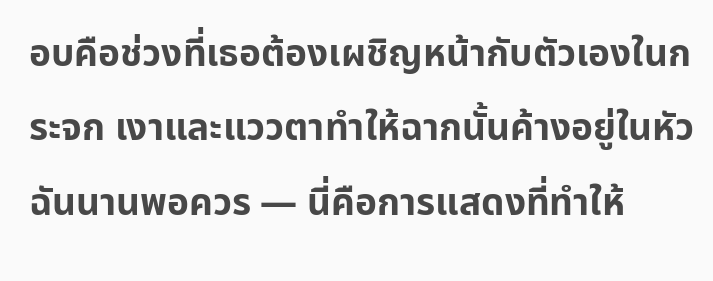อบคือช่วงที่เธอต้องเผชิญหน้ากับตัวเองในกระจก เงาและแววตาทำให้ฉากนั้นค้างอยู่ในหัวฉันนานพอควร — นี่คือการแสดงที่ทำให้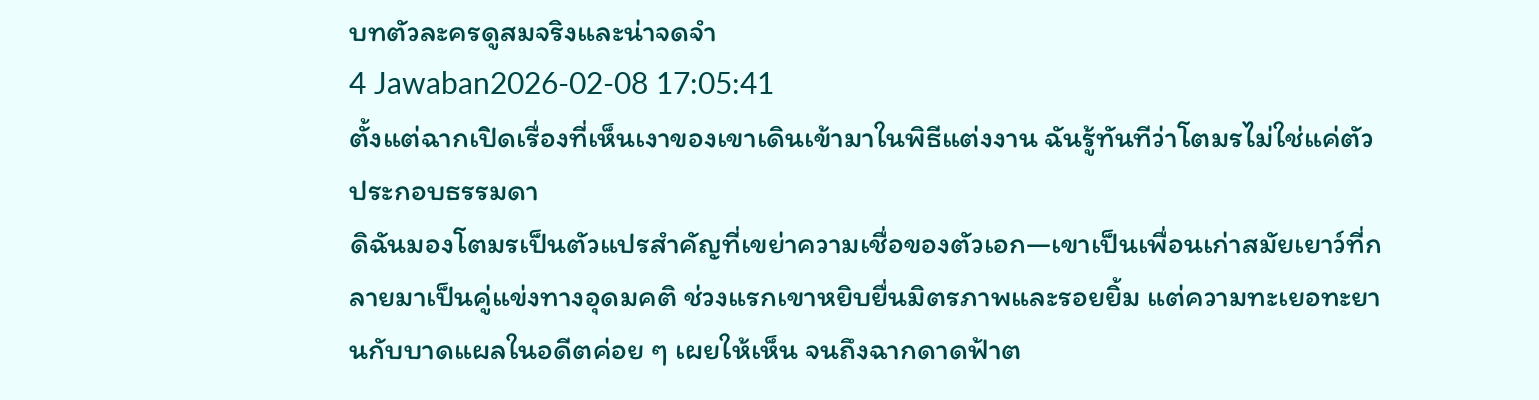บทตัวละครดูสมจริงและน่าจดจำ
4 Jawaban2026-02-08 17:05:41
ตั้งแต่ฉากเปิดเรื่องที่เห็นเงาของเขาเดินเข้ามาในพิธีแต่งงาน ฉันรู้ทันทีว่าโตมรไม่ใช่แค่ตัวประกอบธรรมดา
ดิฉันมองโตมรเป็นตัวแปรสำคัญที่เขย่าความเชื่อของตัวเอก—เขาเป็นเพื่อนเก่าสมัยเยาว์ที่กลายมาเป็นคู่แข่งทางอุดมคติ ช่วงแรกเขาหยิบยื่นมิตรภาพและรอยยิ้ม แต่ความทะเยอทะยานกับบาดแผลในอดีตค่อย ๆ เผยให้เห็น จนถึงฉากดาดฟ้าต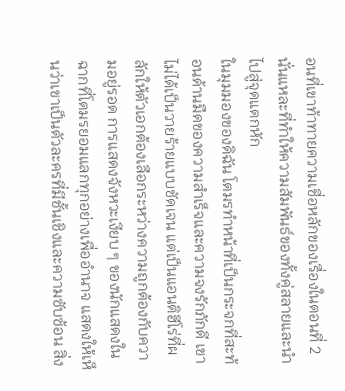อนที่เขาท้าทายความเชื่อหลักของเรื่องในตอนที่ 2 นั่นแหละที่ทำให้ความสัมพันธ์ของทั้งคู่สลายและนำไปสู่จุดแตกหัก
ในมุมมองของดิฉัน โตมรทำหน้าที่เป็นกระจกที่สะท้อนด้านมืดของความสำเร็จและความจงรักภักดี เขาไม่ได้เป็นวายร้ายแบบชัดเจน แต่เป็นแอนติฮีโร่ที่ผลักให้ตัวเอกต้องเลือกระหว่างความถูกต้องกับความอยู่รอด การแสดงจังหวะเงียบ ๆ ของนักแสดงในฉากที่โตมรยอมแลกทุกอย่างเพื่ออำนาจ แสดงให้เห็นว่าเขาเป็นตัวละครที่มีชั้นเชิงและความซับซ้อน สิ่ง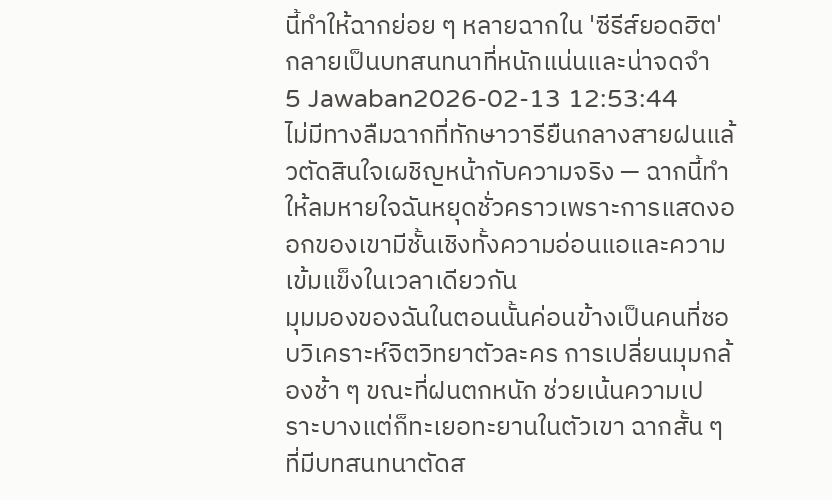นี้ทำให้ฉากย่อย ๆ หลายฉากใน 'ซีรีส์ยอดฮิต' กลายเป็นบทสนทนาที่หนักแน่นและน่าจดจำ
5 Jawaban2026-02-13 12:53:44
ไม่มีทางลืมฉากที่ทักษาวารียืนกลางสายฝนแล้วตัดสินใจเผชิญหน้ากับความจริง — ฉากนี้ทำให้ลมหายใจฉันหยุดชั่วคราวเพราะการแสดงออกของเขามีชั้นเชิงทั้งความอ่อนแอและความเข้มแข็งในเวลาเดียวกัน
มุมมองของฉันในตอนนั้นค่อนข้างเป็นคนที่ชอบวิเคราะห์จิตวิทยาตัวละคร การเปลี่ยนมุมกล้องช้า ๆ ขณะที่ฝนตกหนัก ช่วยเน้นความเปราะบางแต่ก็ทะเยอทะยานในตัวเขา ฉากสั้น ๆ ที่มีบทสนทนาตัดส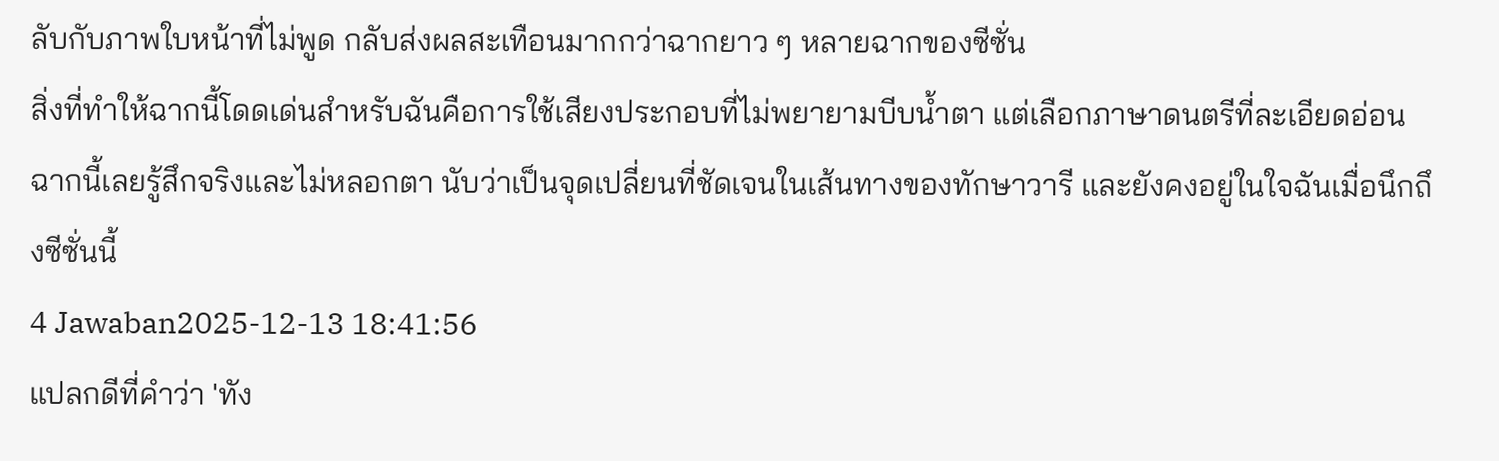ลับกับภาพใบหน้าที่ไม่พูด กลับส่งผลสะเทือนมากกว่าฉากยาว ๆ หลายฉากของซีซั่น
สิ่งที่ทำให้ฉากนี้โดดเด่นสำหรับฉันคือการใช้เสียงประกอบที่ไม่พยายามบีบน้ำตา แต่เลือกภาษาดนตรีที่ละเอียดอ่อน ฉากนี้เลยรู้สึกจริงและไม่หลอกตา นับว่าเป็นจุดเปลี่ยนที่ชัดเจนในเส้นทางของทักษาวารี และยังคงอยู่ในใจฉันเมื่อนึกถึงซีซั่นนี้
4 Jawaban2025-12-13 18:41:56
แปลกดีที่คำว่า 'ทัง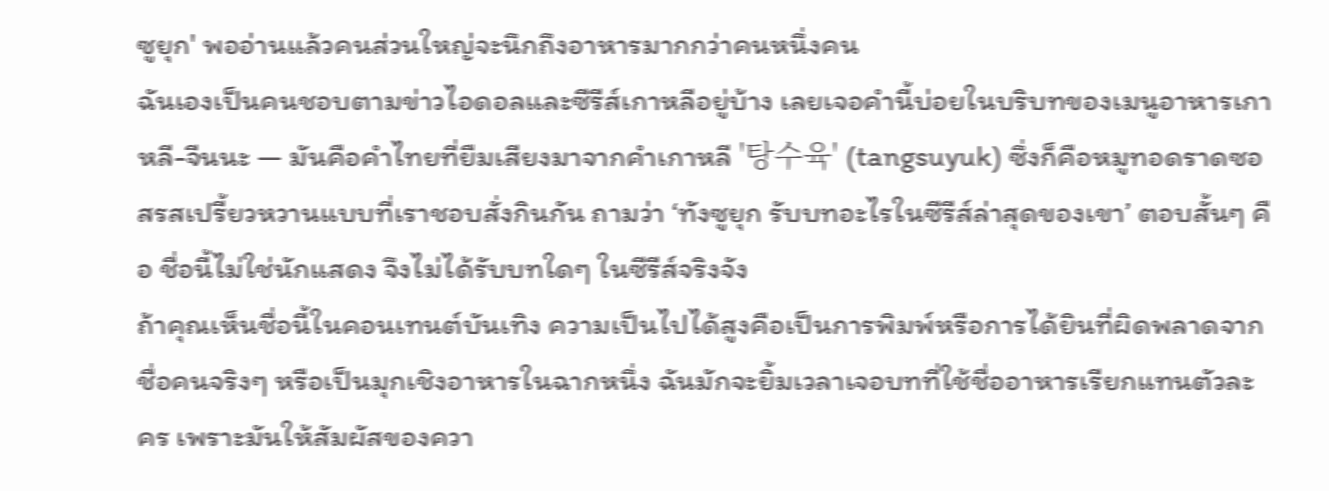ซูยุก' พออ่านแล้วคนส่วนใหญ่จะนึกถึงอาหารมากกว่าคนหนึ่งคน
ฉันเองเป็นคนชอบตามข่าวไอดอลและซีรีส์เกาหลีอยู่บ้าง เลยเจอคำนี้บ่อยในบริบทของเมนูอาหารเกาหลี-จีนนะ — มันคือคำไทยที่ยืมเสียงมาจากคำเกาหลี '탕수육' (tangsuyuk) ซึ่งก็คือหมูทอดราดซอสรสเปรี้ยวหวานแบบที่เราชอบสั่งกินกัน ถามว่า ‘ทังซูยุก รับบทอะไรในซีรีส์ล่าสุดของเขา’ ตอบสั้นๆ คือ ชื่อนี้ไม่ใช่นักแสดง จึงไม่ได้รับบทใดๆ ในซีรีส์จริงจัง
ถ้าคุณเห็นชื่อนี้ในคอนเทนต์บันเทิง ความเป็นไปได้สูงคือเป็นการพิมพ์หรือการได้ยินที่ผิดพลาดจากชื่อคนจริงๆ หรือเป็นมุกเชิงอาหารในฉากหนึ่ง ฉันมักจะยิ้มเวลาเจอบทที่ใช้ชื่ออาหารเรียกแทนตัวละคร เพราะมันให้สัมผัสของควา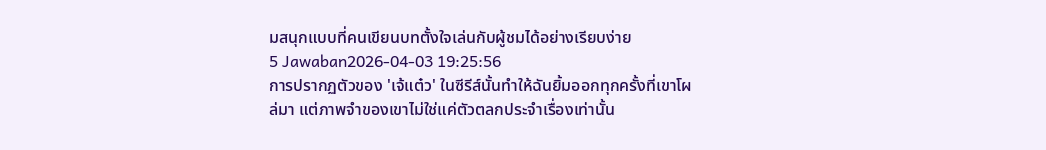มสนุกแบบที่คนเขียนบทตั้งใจเล่นกับผู้ชมได้อย่างเรียบง่าย
5 Jawaban2026-04-03 19:25:56
การปรากฏตัวของ 'เจ้แต๋ว' ในซีรีส์นั้นทำให้ฉันยิ้มออกทุกครั้งที่เขาโผล่มา แต่ภาพจำของเขาไม่ใช่แค่ตัวตลกประจำเรื่องเท่านั้น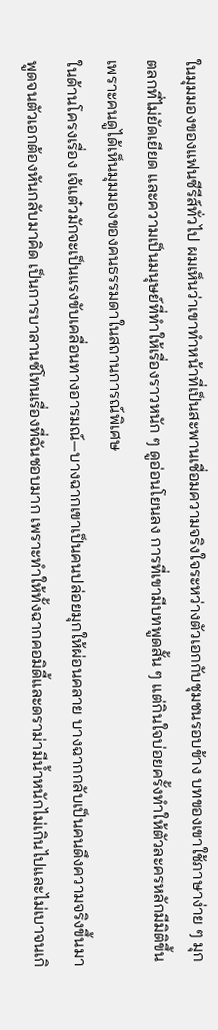ในมุมมองของแฟนซีรีส์ทั่วไป ผมเห็นว่าเขาทำหน้าที่เป็นสะพานเชื่อมความจริงใจระหว่างตัวเอกกับชุมชนรอบข้าง บทของเขาใช้ภาษาง่าย ๆ มุกตลกที่ไม่ยัดเยียด และความเป็นมนุษย์ที่ทำให้เรื่องราวหนัก ๆ ดูอ่อนโยนลง การที่เขามีบทพูดสั้น ๆ แต่กินใจบ่อยครั้งทำให้ตัวละครหลักมีมิติขึ้น เพราะคนดูได้เห็นมุมมองของคนธรรมดาในสถานการณ์พิเศษ
ในด้านโครงเรื่อง เจ้แต๋วมักจะเป็นแรงขับเคลื่อนทางอารมณ์—บางฉากเขาเป็นคนปล่อยมุกให้ผ่อนคลาย บางฉากกลับเป็นคนดึงความจริงขึ้นมาพูดจนตัวเอกต้องหันกลับมาคิด เป็นการบาลานซ์โทนเรื่องที่ฉันชอบมาก เพราะทำให้ทั้งฉากคอมิดี้และดราม่ามีน้ำหนักไม่เกินไปและไม่เบาจนเกิ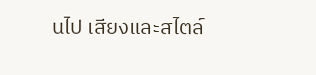นไป เสียงและสไตล์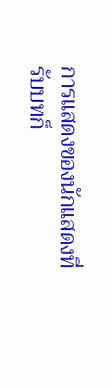การแสดงของนักแสดงที่รับบทก็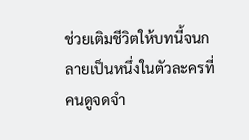ช่วยเติมชีวิตให้บทนี้จนกลายเป็นหนึ่งในตัวละครที่คนดูจดจำ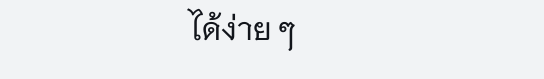ได้ง่าย ๆ